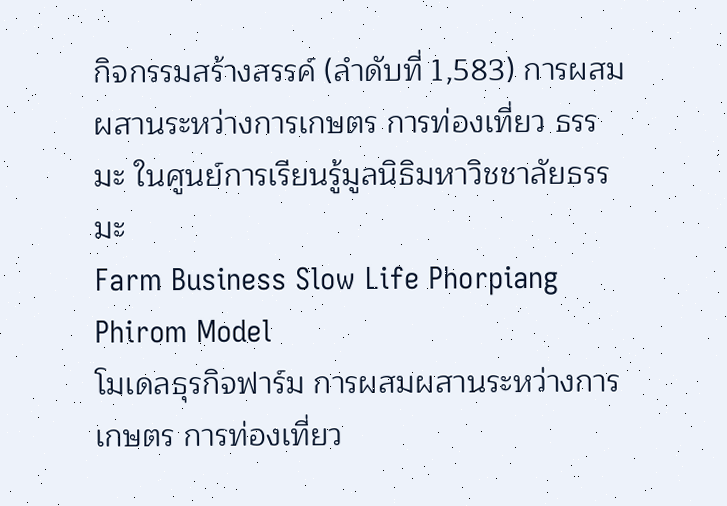กิจกรรมสร้างสรรค์ (ลำดับที่ 1,583) การผสมผสานระหว่างการเกษตร การท่องเที่ยว ธรรมะ ในศูนย์การเรียนรู้มูลนิธิมหาวิชชาลัยธรรมะ
Farm Business Slow Life Phorpiang Phirom Model
โมเดลธุรกิจฟาร์ม การผสมผสานระหว่างการเกษตร การท่องเที่ยว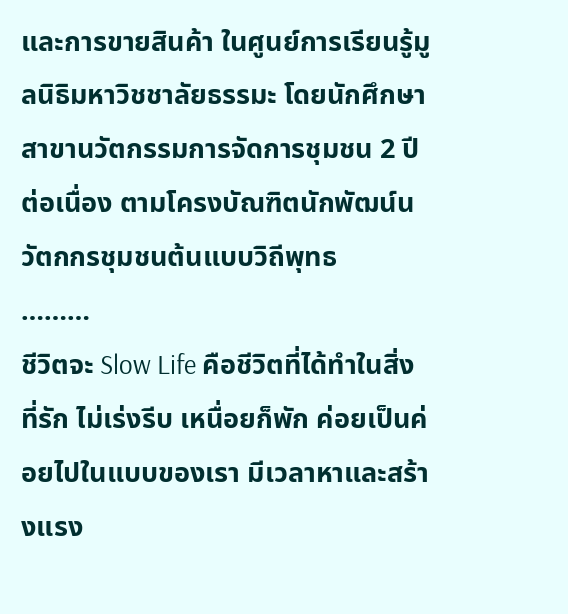และการขายสินค้า ในศูนย์การเรียนรู้มูลนิธิมหาวิชชาลัยธรรมะ โดยนักศึกษาสาขานวัตกรรมการจัดการชุมชน 2 ปี ต่อเนื่อง ตามโครงบัณฑิตนักพัฒน์นวัตกกรชุมชนต้นแบบวิถีพุทธ
………
ชีวิตจะ Slow Life คือชีวิตที่ได้ทำในสิ่งที่รัก ไม่เร่งรีบ เหนื่อยก็พัก ค่อยเป็นค่อยไปในแบบของเรา มีเวลาหาและสร้างแรง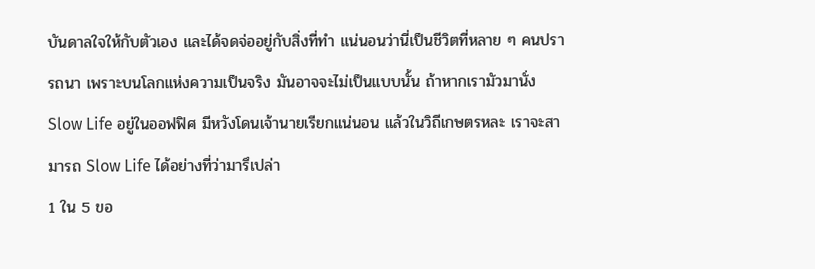บันดาลใจให้กับตัวเอง และได้จดจ่ออยู่กับสิ่งที่ทำ แน่นอนว่านี่เป็นชีวิตที่หลาย ๆ คนปรารถนา เพราะบนโลกแห่งความเป็นจริง มันอาจจะไม่เป็นแบบนั้น ถ้าหากเรามัวมานั่ง Slow Life อยู่ในออฟฟิศ มีหวังโดนเจ้านายเรียกแน่นอน แล้วในวิถีเกษตรหละ เราจะสามารถ Slow Life ได้อย่างที่ว่ามารึเปล่า
1 ใน 5 ขอ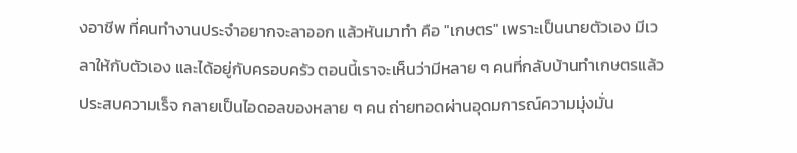งอาชีพ ที่คนทำงานประจำอยากจะลาออก แล้วหันมาทำ คือ "เกษตร" เพราะเป็นนายตัวเอง มีเวลาให้กับตัวเอง และได้อยู่กับครอบครัว ตอนนี้เราจะเห็นว่ามีหลาย ๆ คนที่กลับบ้านทำเกษตรแล้ว ประสบความเร็จ กลายเป็นไอดอลของหลาย ๆ คน ถ่ายทอดผ่านอุดมการณ์ความมุ่งมั่น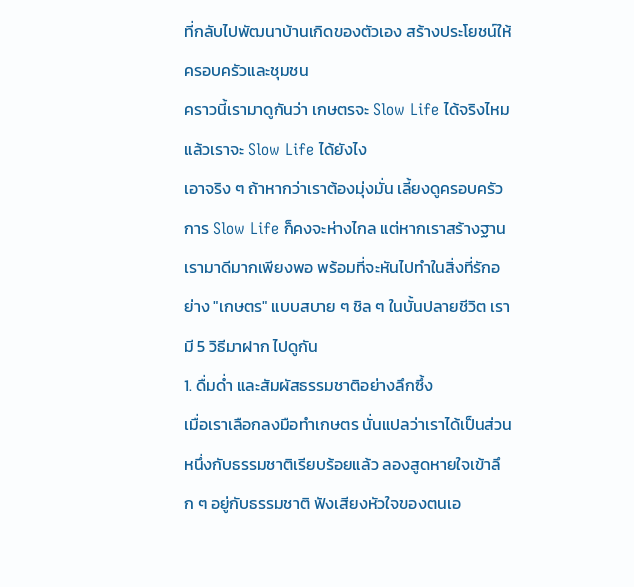ที่กลับไปพัฒนาบ้านเกิดของตัวเอง สร้างประโยชน์ให้ครอบครัวและชุมชน
คราวนี้เรามาดูกันว่า เกษตรจะ Slow Life ได้จริงไหม แล้วเราจะ Slow Life ได้ยังไง
เอาจริง ๆ ถ้าหากว่าเราต้องมุ่งมั่น เลี้ยงดูครอบครัว การ Slow Life ก็คงจะห่างไกล แต่หากเราสร้างฐานเรามาดีมากเพียงพอ พร้อมที่จะหันไปทำในสิ่งที่รักอย่าง "เกษตร" แบบสบาย ๆ ชิล ๆ ในบั้นปลายชีวิต เรามี 5 วิธีมาฝาก ไปดูกัน
1. ดื่มด่ำ และสัมผัสธรรมชาติอย่างลึกซึ้ง
เมื่อเราเลือกลงมือทำเกษตร นั่นแปลว่าเราได้เป็นส่วนหนึ่งกับธรรมชาติเรียบร้อยแล้ว ลองสูดหายใจเข้าลึก ๆ อยู่กับธรรมชาติ ฟังเสียงหัวใจของตนเอ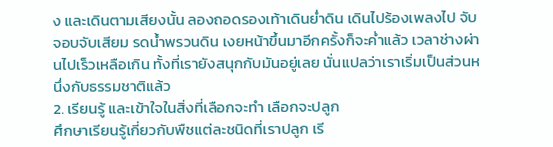ง และเดินตามเสียงนั้น ลองถอดรองเท้าเดินย่ำดิน เดินไปร้องเพลงไป จับจอบจับเสียม รดน้ำพรวนดิน เงยหน้าขึ้นมาอีกครั้งก็จะค่ำแล้ว เวลาช่างผ่านไปเร็วเหลือเกิน ทั้งที่เรายังสนุกกับมันอยู่เลย นั่นแปลว่าเราเริ่มเป็นส่วนหนึ่งกับธรรมชาติแล้ว
2. เรียนรู้ และเข้าใจในสิ่งที่เลือกจะทำ เลือกจะปลูก
ศึกษาเรียนรู้เกี่ยวกับพืชแต่ละชนิดที่เราปลูก เรี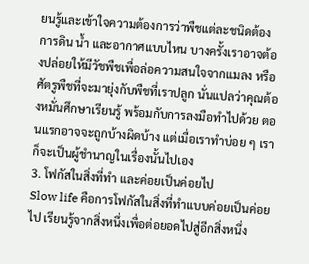ยนรู้และเข้าใจความต้องการว่าพืชแต่ละชนิดต้องการดิน น้ำ และอากาศแบบไหน บางครั้งเราอาจต้องปล่อยให้มีวัชพืชเพื่อล่อความสนใจจากแมลง หรือศัตรูพืชที่จะมายุ่งกับพืชที่เราปลูก นั่นแปลว่าคุณต้องหมั่นศึกษาเรียนรู้ พร้อมกับการลงมือทำไปด้วย ตอนแรกอาจจะถูกบ้างผิดบ้าง แต่เมื่อเราทำบ่อย ๆ เราก็จะเป็นผู้ชำนาญในเรื่องนั้นไปเอง
3. โฟกัสในสิ่งที่ทำ และค่อยเป็นค่อยไป
Slow life คือการโฟกัสในสิ่งที่ทำแบบค่อยเป็นค่อยไป เรียนรู้จากสิ่งหนึ่งเพื่อต่อยอดไปสู่อีกสิ่งหนึ่ง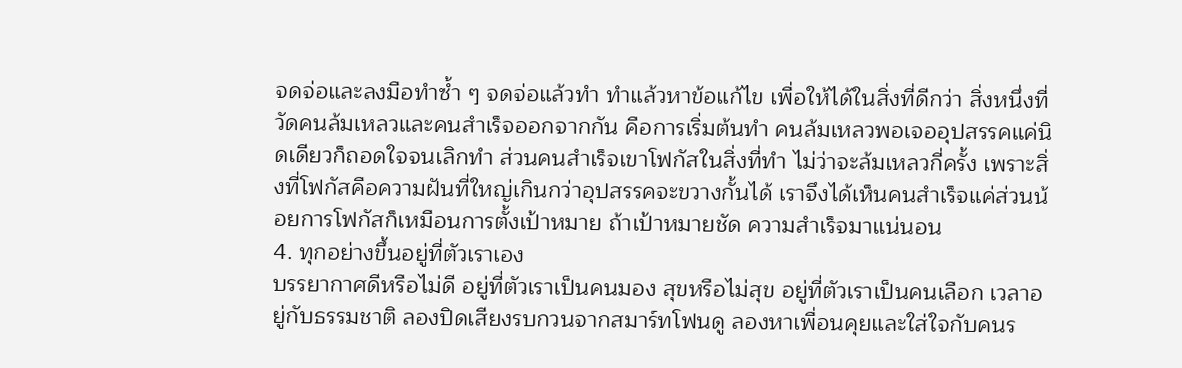จดจ่อและลงมือทำซ้ำ ๆ จดจ่อแล้วทำ ทำแล้วหาข้อแก้ไข เพื่อให้ได้ในสิ่งที่ดีกว่า สิ่งหนึ่งที่วัดคนล้มเหลวและคนสำเร็จออกจากกัน คือการเริ่มต้นทำ คนล้มเหลวพอเจออุปสรรคแค่นิดเดียวก็ถอดใจจนเลิกทำ ส่วนคนสำเร็จเขาโฟกัสในสิ่งที่ทำ ไม่ว่าจะล้มเหลวกี่ครั้ง เพราะสิ่งที่โฟกัสคือความฝันที่ใหญ่เกินกว่าอุปสรรคจะขวางกั้นได้ เราจึงได้เห็นคนสำเร็จแค่ส่วนน้อยการโฟกัสก็เหมือนการตั้งเป้าหมาย ถ้าเป้าหมายชัด ความสำเร็จมาแน่นอน
4. ทุกอย่างขึ้นอยู่ที่ตัวเราเอง
บรรยากาศดีหรือไม่ดี อยู่ที่ตัวเราเป็นคนมอง สุขหรือไม่สุข อยู่ที่ตัวเราเป็นคนเลือก เวลาอยู่กับธรรมชาติ ลองปิดเสียงรบกวนจากสมาร์ทโฟนดู ลองหาเพื่อนคุยและใส่ใจกับคนร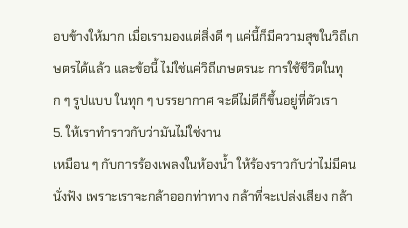อบข้างให้มาก เมื่อเรามองแต่สิ่งดี ๆ แค่นี้ก็มีความสุขในวิถีเกษตรได้แล้ว และข้อนี้ ไม่ใช่แค่วิถีเกษตรนะ การใช้ชีวิตในทุก ๆ รูปแบบ ในทุก ๆ บรรยากาศ จะดีไม่ดีก็ขึ้นอยู่ที่ตัวเรา
5. ให้เราทำราวกับว่ามันไม่ใช่งาน
เหมือน ๆ กับการร้องเพลงในห้องน้ำ ให้ร้องราวกับว่าไม่มีคนนั่งฟัง เพราะเราจะกล้าออกท่าทาง กล้าที่จะเปล่งเสียง กล้า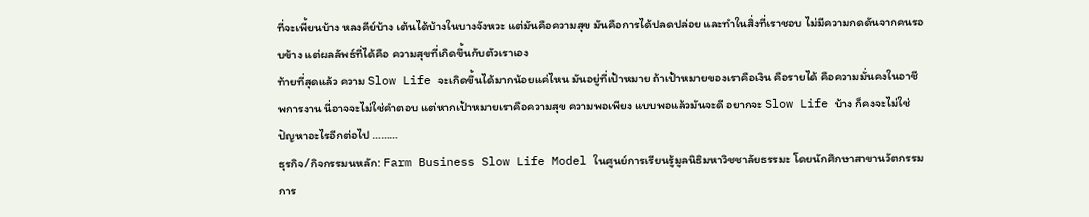ที่จะเพี้ยนบ้าง หลงคีย์บ้าง เต้นได้บ้างในบางจังหวะ แต่มันคือความสุข มันคือการได้ปลดปล่อย และทำในสิ่งที่เราชอบ ไม่มีความกดดันจากคนรอบข้าง แต่ผลลัพธ์ที่ได้คือ ความสุขที่เกิดขึ้นกับตัวเราเอง
ท้ายที่สุดแล้ว ความ Slow Life จะเกิดขึ้นได้มากน้อยแค่ไหน มันอยู่ที่เป้าหมาย ถ้าเป้าหมายของเราคือเงิน คือรายได้ คือความมั่นคงในอาชีพการงาน นี่อาจจะไม่ใช่คำตอบ แต่หากเป้าหมายเราคือความสุข ความพอเพียง แบบพอแล้วมันจะดี อยากจะ Slow Life บ้าง ก็คงจะไม่ใช่ปัญหาอะไรอีกต่อไป ………
ธุรกิจ/กิจกรรมนหลัก: Farm Business Slow Life Model ในศูนย์การเรียนรู้มูลนิธิมหาวิชชาลัยธรรมะ โดยนักศึกษาสาขานวัตกรรมการ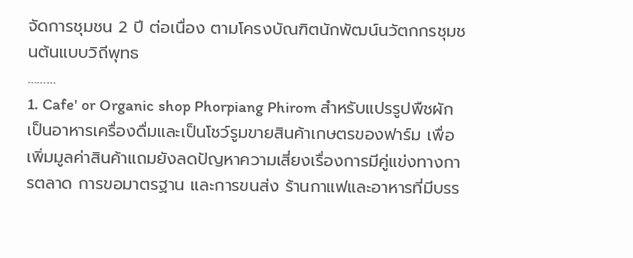จัดการชุมชน 2 ปี ต่อเนื่อง ตามโครงบัณฑิตนักพัฒน์นวัตกกรชุมชนต้นแบบวิถีพุทธ
………
1. Cafe' or Organic shop Phorpiang Phirom สำหรับแปรรูปพืชผักเป็นอาหารเครื่องดื่มและเป็นโชว์รูมขายสินค้าเกษตรของฟาร์ม เพื่อเพิ่มมูลค่าสินค้าแถมยังลดปัญหาความเสี่ยงเรื่องการมีคู่แข่งทางการตลาด การขอมาตรฐาน และการขนส่ง ร้านกาแฟและอาหารที่มีบรร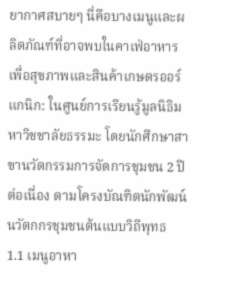ยากาศสบายๆ นี่คือบางเมนูและผลิตภัณฑ์ที่อาจพบในคาเฟ่อาหารเพื่อสุขภาพและสินค้าเกษตรออร์แกนิก: ในศูนย์การเรียนรู้มูลนิธิมหาวิชชาลัยธรรมะ โดยนักศึกษาสาขานวัตกรรมการจัดการชุมชน 2 ปี ต่อเนื่อง ตามโครงบัณฑิตนักพัฒน์นวัตกกรชุมชนต้นแบบวิถีพุทธ
1.1 เมนูอาหา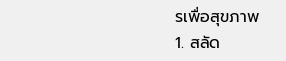รเพื่อสุขภาพ
1. สลัด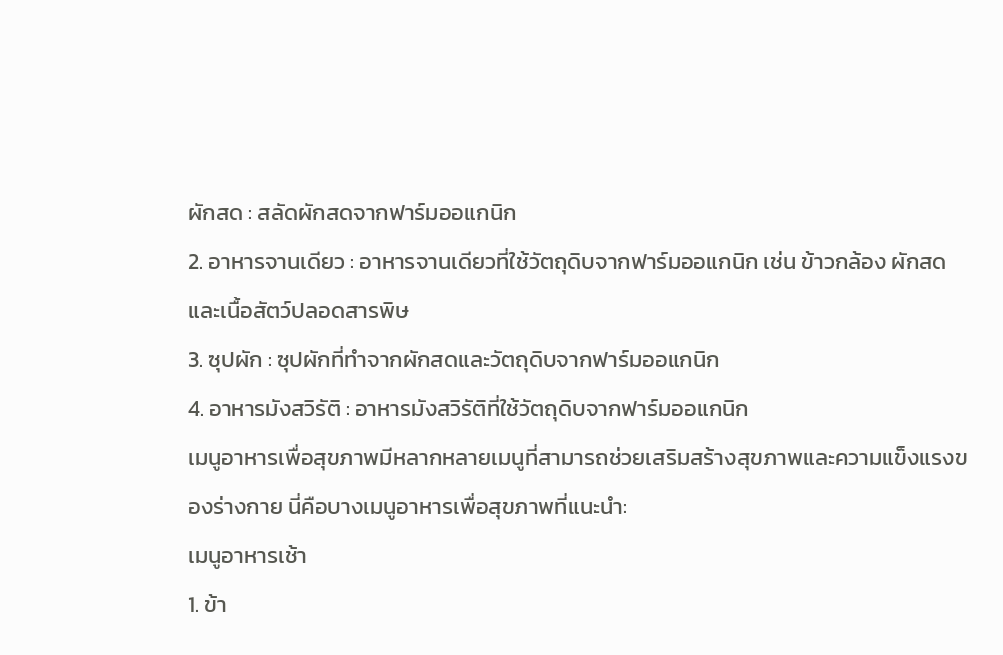ผักสด : สลัดผักสดจากฟาร์มออแกนิก
2. อาหารจานเดียว : อาหารจานเดียวที่ใช้วัตถุดิบจากฟาร์มออแกนิก เช่น ข้าวกล้อง ผักสด และเนื้อสัตว์ปลอดสารพิษ
3. ซุปผัก : ซุปผักที่ทำจากผักสดและวัตถุดิบจากฟาร์มออแกนิก
4. อาหารมังสวิรัติ : อาหารมังสวิรัติที่ใช้วัตถุดิบจากฟาร์มออแกนิก
เมนูอาหารเพื่อสุขภาพมีหลากหลายเมนูที่สามารถช่วยเสริมสร้างสุขภาพและความแข็งแรงของร่างกาย นี่คือบางเมนูอาหารเพื่อสุขภาพที่แนะนำ:
เมนูอาหารเช้า
1. ข้า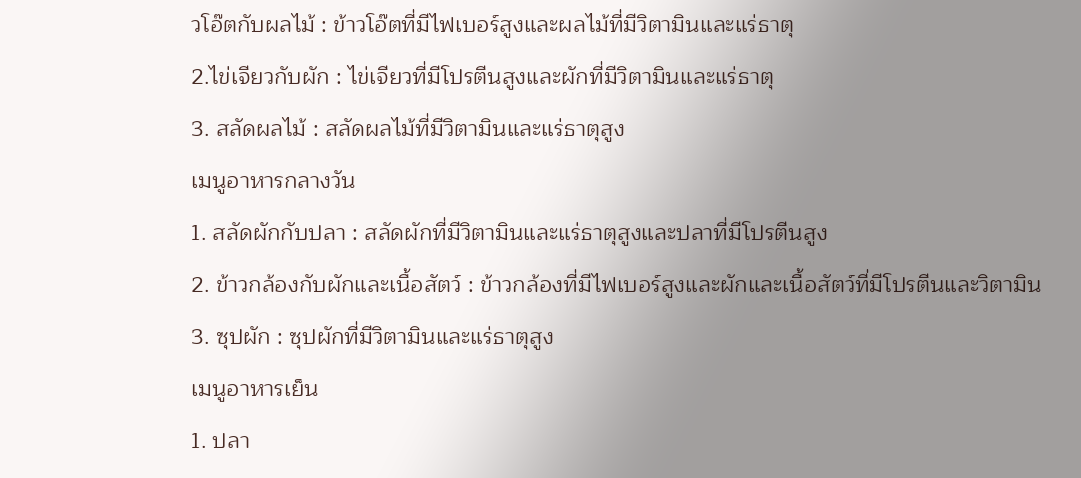วโอ๊ตกับผลไม้ : ข้าวโอ๊ตที่มีไฟเบอร์สูงและผลไม้ที่มีวิตามินและแร่ธาตุ
2.ไข่เจียวกับผัก : ไข่เจียวที่มีโปรตีนสูงและผักที่มีวิตามินและแร่ธาตุ
3. สลัดผลไม้ : สลัดผลไม้ที่มีวิตามินและแร่ธาตุสูง
เมนูอาหารกลางวัน
1. สลัดผักกับปลา : สลัดผักที่มีวิตามินและแร่ธาตุสูงและปลาที่มีโปรตีนสูง
2. ข้าวกล้องกับผักและเนื้อสัตว์ : ข้าวกล้องที่มีไฟเบอร์สูงและผักและเนื้อสัตว์ที่มีโปรตีนและวิตามิน
3. ซุปผัก : ซุปผักที่มีวิตามินและแร่ธาตุสูง
เมนูอาหารเย็น
1. ปลา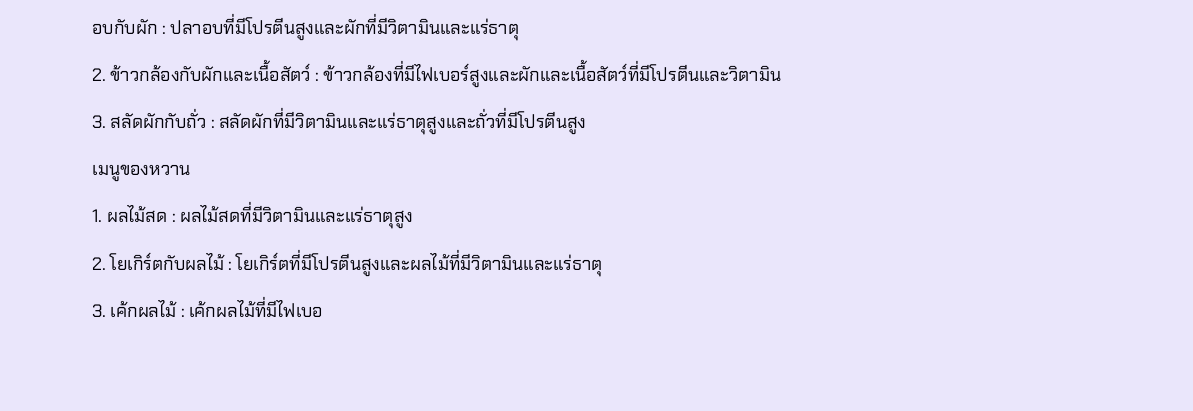อบกับผัก : ปลาอบที่มีโปรตีนสูงและผักที่มีวิตามินและแร่ธาตุ
2. ข้าวกล้องกับผักและเนื้อสัตว์ : ข้าวกล้องที่มีไฟเบอร์สูงและผักและเนื้อสัตว์ที่มีโปรตีนและวิตามิน
3. สลัดผักกับถั่ว : สลัดผักที่มีวิตามินและแร่ธาตุสูงและถั่วที่มีโปรตีนสูง
เมนูของหวาน
1. ผลไม้สด : ผลไม้สดที่มีวิตามินและแร่ธาตุสูง
2. โยเกิร์ตกับผลไม้ : โยเกิร์ตที่มีโปรตีนสูงและผลไม้ที่มีวิตามินและแร่ธาตุ
3. เค้กผลไม้ : เค้กผลไม้ที่มีไฟเบอ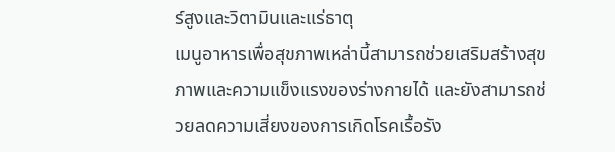ร์สูงและวิตามินและแร่ธาตุ
เมนูอาหารเพื่อสุขภาพเหล่านี้สามารถช่วยเสริมสร้างสุขภาพและความแข็งแรงของร่างกายได้ และยังสามารถช่วยลดความเสี่ยงของการเกิดโรคเรื้อรัง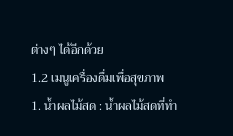ต่างๆ ได้อีกด้วย
1.2 เมนูเครื่องดื่มเพื่อสุขภาพ
1. น้ำผลไม้สด : น้ำผลไม้สดที่ทำ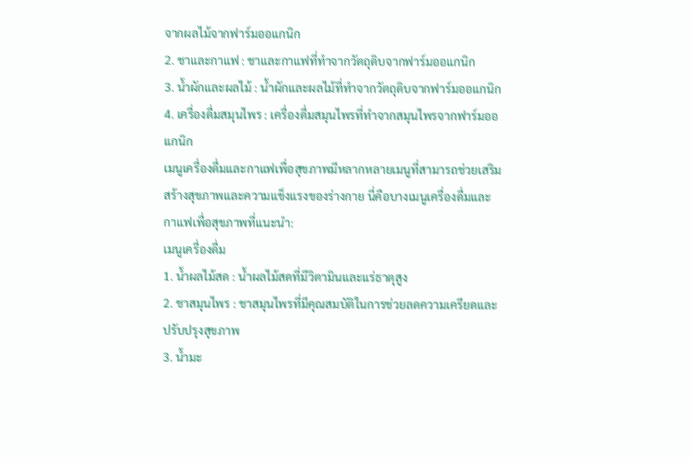จากผลไม้จากฟาร์มออแกนิก
2. ชาและกาแฟ : ชาและกาแฟที่ทำจากวัตถุดิบจากฟาร์มออแกนิก
3. น้ำผักและผลไม้ : น้ำผักและผลไม้ที่ทำจากวัตถุดิบจากฟาร์มออแกนิก
4. เครื่องดื่มสมุนไพร : เครื่องดื่มสมุนไพรที่ทำจากสมุนไพรจากฟาร์มออแกนิก
เมนูเครื่องดื่มและกาแฟเพื่อสุขภาพมีหลากหลายเมนูที่สามารถช่วยเสริมสร้างสุขภาพและความแข็งแรงของร่างกาย นี่คือบางเมนูเครื่องดื่มและกาแฟเพื่อสุขภาพที่แนะนำ:
เมนูเครื่องดื่ม
1. น้ำผลไม้สด : น้ำผลไม้สดที่มีวิตามินและแร่ธาตุสูง
2. ชาสมุนไพร : ชาสมุนไพรที่มีคุณสมบัติในการช่วยลดความเครียดและปรับปรุงสุขภาพ
3. น้ำมะ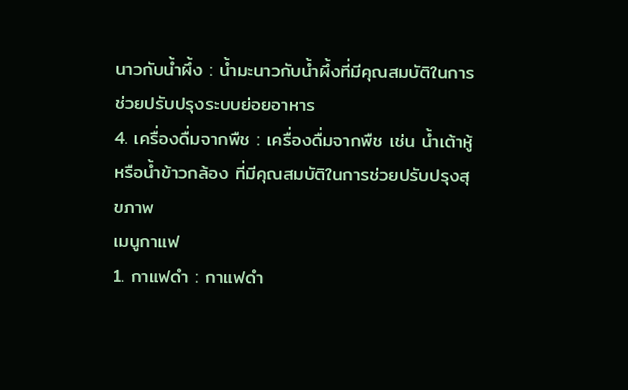นาวกับน้ำผึ้ง : น้ำมะนาวกับน้ำผึ้งที่มีคุณสมบัติในการช่วยปรับปรุงระบบย่อยอาหาร
4. เครื่องดื่มจากพืช : เครื่องดื่มจากพืช เช่น น้ำเต้าหู้ หรือน้ำข้าวกล้อง ที่มีคุณสมบัติในการช่วยปรับปรุงสุขภาพ
เมนูกาแฟ
1. กาแฟดำ : กาแฟดำ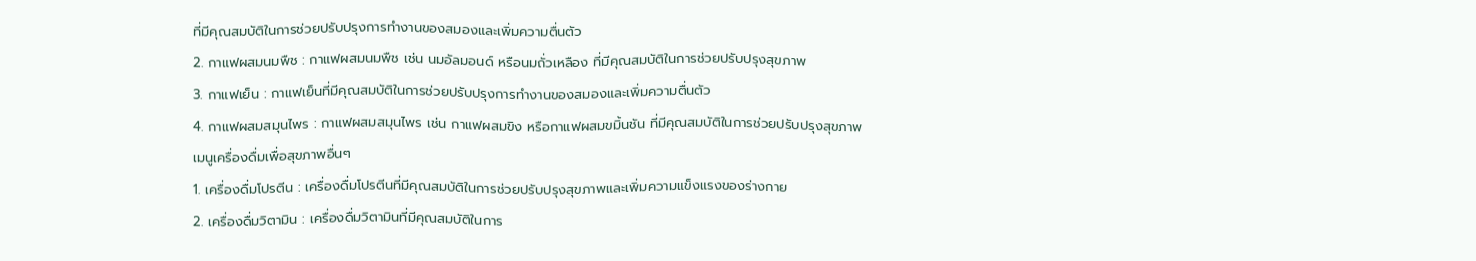ที่มีคุณสมบัติในการช่วยปรับปรุงการทำงานของสมองและเพิ่มความตื่นตัว
2. กาแฟผสมนมพืช : กาแฟผสมนมพืช เช่น นมอัลมอนด์ หรือนมถั่วเหลือง ที่มีคุณสมบัติในการช่วยปรับปรุงสุขภาพ
3. กาแฟเย็น : กาแฟเย็นที่มีคุณสมบัติในการช่วยปรับปรุงการทำงานของสมองและเพิ่มความตื่นตัว
4. กาแฟผสมสมุนไพร : กาแฟผสมสมุนไพร เช่น กาแฟผสมขิง หรือกาแฟผสมขมิ้นชัน ที่มีคุณสมบัติในการช่วยปรับปรุงสุขภาพ
เมนูเครื่องดื่มเพื่อสุขภาพอื่นๆ
1. เครื่องดื่มโปรตีน : เครื่องดื่มโปรตีนที่มีคุณสมบัติในการช่วยปรับปรุงสุขภาพและเพิ่มความแข็งแรงของร่างกาย
2. เครื่องดื่มวิตามิน : เครื่องดื่มวิตามินที่มีคุณสมบัติในการ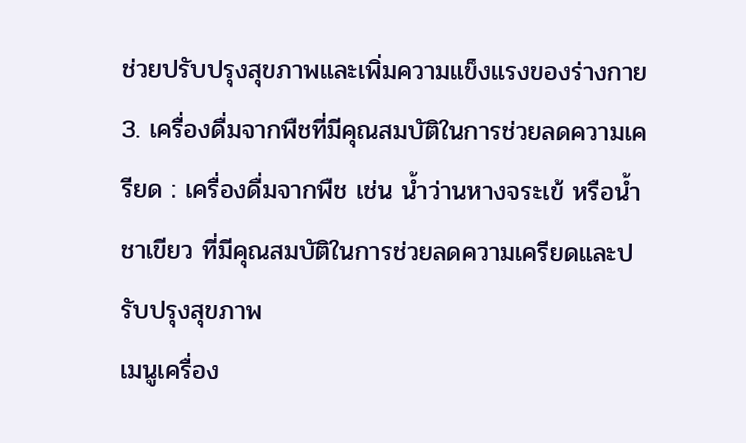ช่วยปรับปรุงสุขภาพและเพิ่มความแข็งแรงของร่างกาย
3. เครื่องดื่มจากพืชที่มีคุณสมบัติในการช่วยลดความเครียด : เครื่องดื่มจากพืช เช่น น้ำว่านหางจระเข้ หรือน้ำชาเขียว ที่มีคุณสมบัติในการช่วยลดความเครียดและปรับปรุงสุขภาพ
เมนูเครื่อง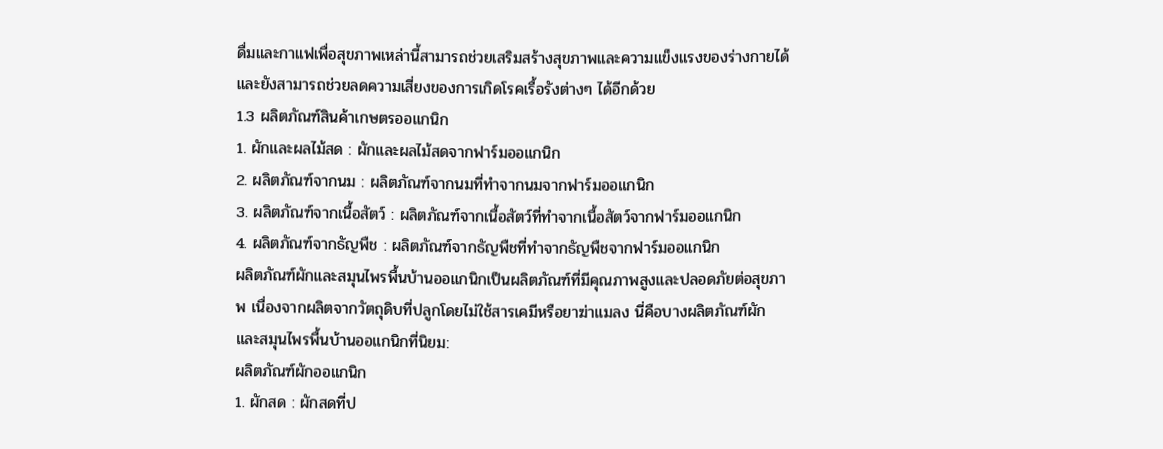ดื่มและกาแฟเพื่อสุขภาพเหล่านี้สามารถช่วยเสริมสร้างสุขภาพและความแข็งแรงของร่างกายได้ และยังสามารถช่วยลดความเสี่ยงของการเกิดโรคเรื้อรังต่างๆ ได้อีกด้วย
1.3 ผลิตภัณฑ์สินค้าเกษตรออแกนิก
1. ผักและผลไม้สด : ผักและผลไม้สดจากฟาร์มออแกนิก
2. ผลิตภัณฑ์จากนม : ผลิตภัณฑ์จากนมที่ทำจากนมจากฟาร์มออแกนิก
3. ผลิตภัณฑ์จากเนื้อสัตว์ : ผลิตภัณฑ์จากเนื้อสัตว์ที่ทำจากเนื้อสัตว์จากฟาร์มออแกนิก
4. ผลิตภัณฑ์จากธัญพืช : ผลิตภัณฑ์จากธัญพืชที่ทำจากธัญพืชจากฟาร์มออแกนิก
ผลิตภัณฑ์ผักและสมุนไพรพื้นบ้านออแกนิกเป็นผลิตภัณฑ์ที่มีคุณภาพสูงและปลอดภัยต่อสุขภาพ เนื่องจากผลิตจากวัตถุดิบที่ปลูกโดยไม่ใช้สารเคมีหรือยาฆ่าแมลง นี่คือบางผลิตภัณฑ์ผักและสมุนไพรพื้นบ้านออแกนิกที่นิยม:
ผลิตภัณฑ์ผักออแกนิก
1. ผักสด : ผักสดที่ป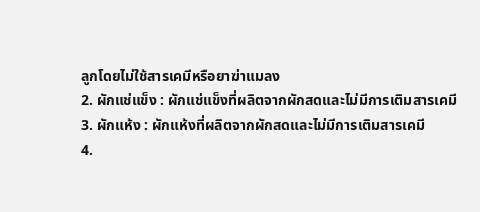ลูกโดยไม่ใช้สารเคมีหรือยาฆ่าแมลง
2. ผักแช่แข็ง : ผักแช่แข็งที่ผลิตจากผักสดและไม่มีการเติมสารเคมี
3. ผักแห้ง : ผักแห้งที่ผลิตจากผักสดและไม่มีการเติมสารเคมี
4.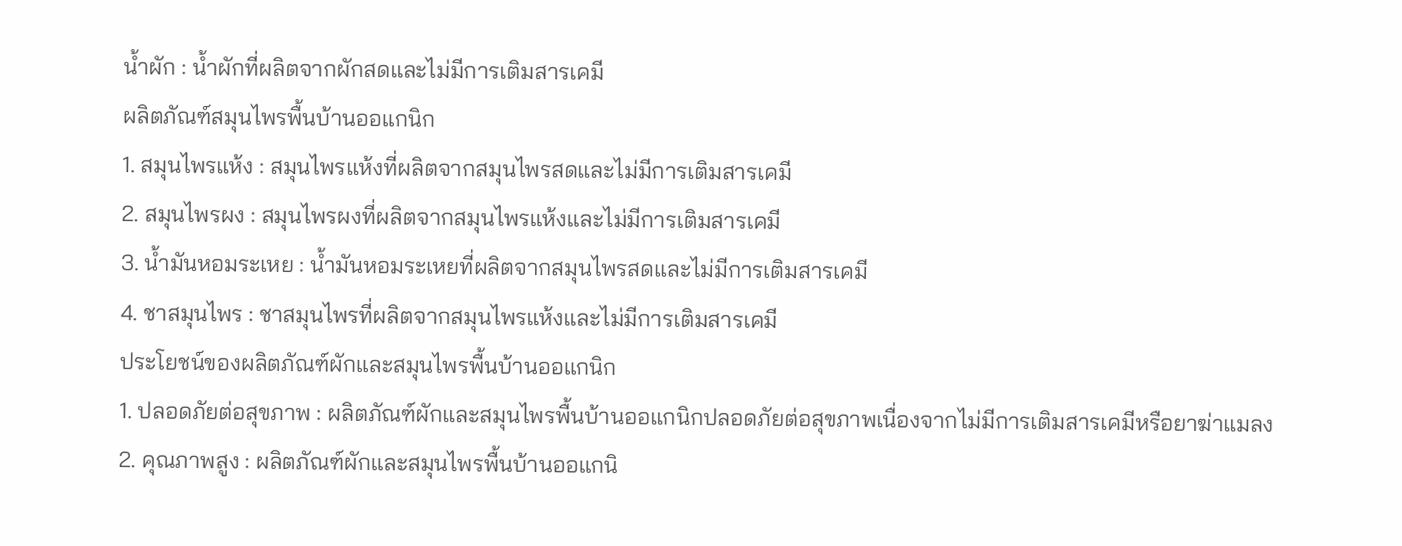น้ำผัก : น้ำผักที่ผลิตจากผักสดและไม่มีการเติมสารเคมี
ผลิตภัณฑ์สมุนไพรพื้นบ้านออแกนิก
1. สมุนไพรแห้ง : สมุนไพรแห้งที่ผลิตจากสมุนไพรสดและไม่มีการเติมสารเคมี
2. สมุนไพรผง : สมุนไพรผงที่ผลิตจากสมุนไพรแห้งและไม่มีการเติมสารเคมี
3. น้ำมันหอมระเหย : น้ำมันหอมระเหยที่ผลิตจากสมุนไพรสดและไม่มีการเติมสารเคมี
4. ชาสมุนไพร : ชาสมุนไพรที่ผลิตจากสมุนไพรแห้งและไม่มีการเติมสารเคมี
ประโยชน์ของผลิตภัณฑ์ผักและสมุนไพรพื้นบ้านออแกนิก
1. ปลอดภัยต่อสุขภาพ : ผลิตภัณฑ์ผักและสมุนไพรพื้นบ้านออแกนิกปลอดภัยต่อสุขภาพเนื่องจากไม่มีการเติมสารเคมีหรือยาฆ่าแมลง
2. คุณภาพสูง : ผลิตภัณฑ์ผักและสมุนไพรพื้นบ้านออแกนิ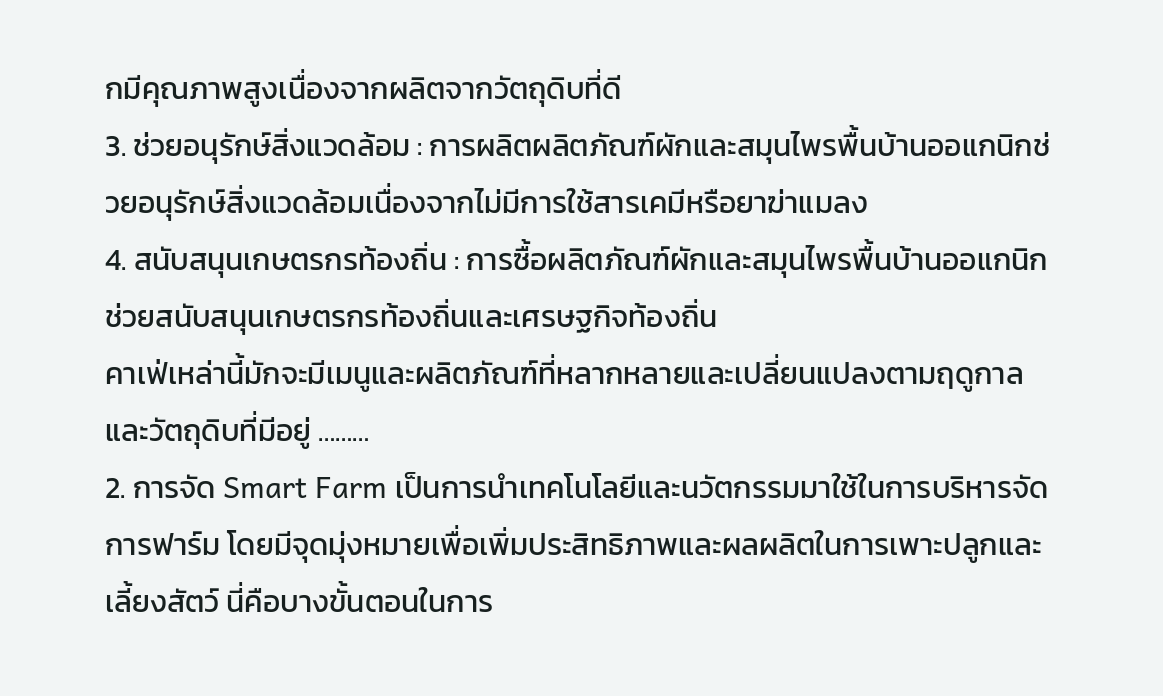กมีคุณภาพสูงเนื่องจากผลิตจากวัตถุดิบที่ดี
3. ช่วยอนุรักษ์สิ่งแวดล้อม : การผลิตผลิตภัณฑ์ผักและสมุนไพรพื้นบ้านออแกนิกช่วยอนุรักษ์สิ่งแวดล้อมเนื่องจากไม่มีการใช้สารเคมีหรือยาฆ่าแมลง
4. สนับสนุนเกษตรกรท้องถิ่น : การซื้อผลิตภัณฑ์ผักและสมุนไพรพื้นบ้านออแกนิกช่วยสนับสนุนเกษตรกรท้องถิ่นและเศรษฐกิจท้องถิ่น
คาเฟ่เหล่านี้มักจะมีเมนูและผลิตภัณฑ์ที่หลากหลายและเปลี่ยนแปลงตามฤดูกาลและวัตถุดิบที่มีอยู่ ………
2. การจัด Smart Farm เป็นการนำเทคโนโลยีและนวัตกรรมมาใช้ในการบริหารจัดการฟาร์ม โดยมีจุดมุ่งหมายเพื่อเพิ่มประสิทธิภาพและผลผลิตในการเพาะปลูกและเลี้ยงสัตว์ นี่คือบางขั้นตอนในการ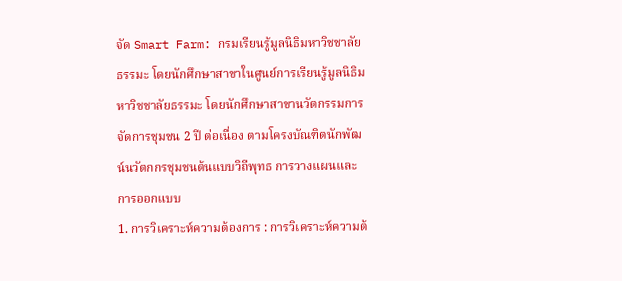จัด Smart Farm: กรมเรียนรู้มูลนิธิมหาวิชชาลัยธรรมะ โดยนักศึกษาสาขาในศูนย์การเรียนรู้มูลนิธิมหาวิชชาลัยธรรมะ โดยนักศึกษาสาขานวัตกรรมการจัดการชุมชน 2 ปี ต่อเนื่อง ตามโครงบัณฑิตนักพัฒน์นวัตกกรชุมชนต้นแบบวิถีพุทธ การวางแผนและการออกแบบ
1. การวิเคราะห์ความต้องการ : การวิเคราะห์ความต้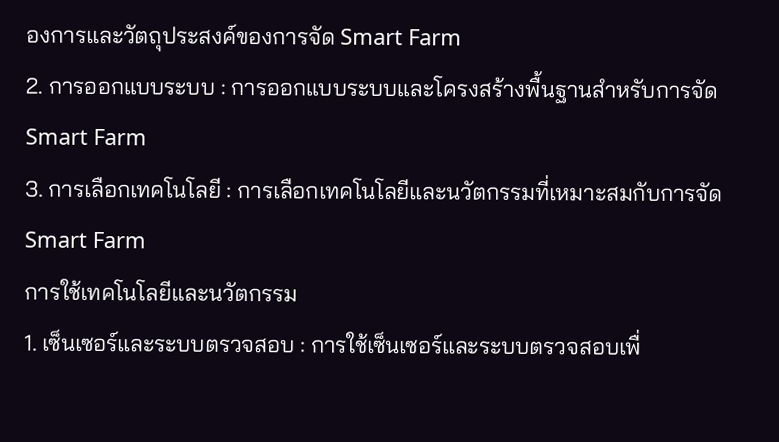องการและวัตถุประสงค์ของการจัด Smart Farm
2. การออกแบบระบบ : การออกแบบระบบและโครงสร้างพื้นฐานสำหรับการจัด Smart Farm
3. การเลือกเทคโนโลยี : การเลือกเทคโนโลยีและนวัตกรรมที่เหมาะสมกับการจัด Smart Farm
การใช้เทคโนโลยีและนวัตกรรม
1. เซ็นเซอร์และระบบตรวจสอบ : การใช้เซ็นเซอร์และระบบตรวจสอบเพื่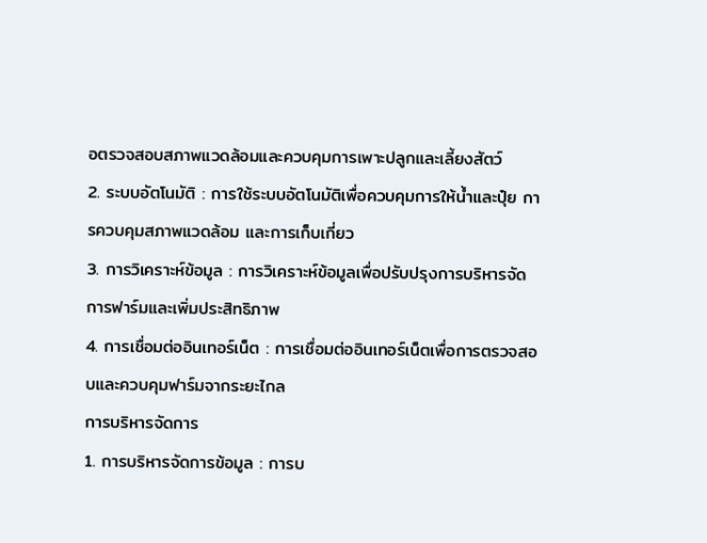อตรวจสอบสภาพแวดล้อมและควบคุมการเพาะปลูกและเลี้ยงสัตว์
2. ระบบอัตโนมัติ : การใช้ระบบอัตโนมัติเพื่อควบคุมการให้น้ำและปุ๋ย การควบคุมสภาพแวดล้อม และการเก็บเกี่ยว
3. การวิเคราะห์ข้อมูล : การวิเคราะห์ข้อมูลเพื่อปรับปรุงการบริหารจัดการฟาร์มและเพิ่มประสิทธิภาพ
4. การเชื่อมต่ออินเทอร์เน็ต : การเชื่อมต่ออินเทอร์เน็ตเพื่อการตรวจสอบและควบคุมฟาร์มจากระยะไกล
การบริหารจัดการ
1. การบริหารจัดการข้อมูล : การบ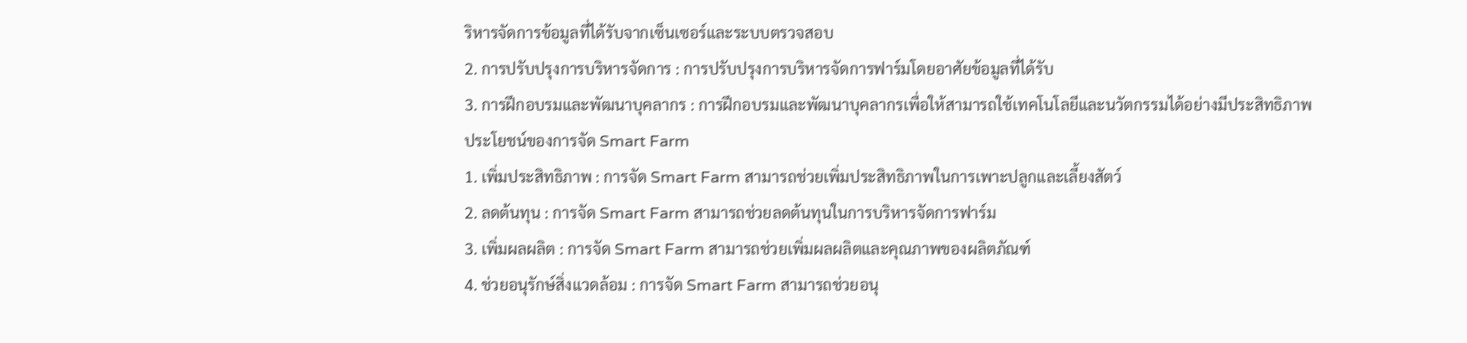ริหารจัดการข้อมูลที่ได้รับจากเซ็นเซอร์และระบบตรวจสอบ
2. การปรับปรุงการบริหารจัดการ : การปรับปรุงการบริหารจัดการฟาร์มโดยอาศัยข้อมูลที่ได้รับ
3. การฝึกอบรมและพัฒนาบุคลากร : การฝึกอบรมและพัฒนาบุคลากรเพื่อให้สามารถใช้เทคโนโลยีและนวัตกรรมได้อย่างมีประสิทธิภาพ
ประโยชน์ของการจัด Smart Farm
1. เพิ่มประสิทธิภาพ : การจัด Smart Farm สามารถช่วยเพิ่มประสิทธิภาพในการเพาะปลูกและเลี้ยงสัตว์
2. ลดต้นทุน : การจัด Smart Farm สามารถช่วยลดต้นทุนในการบริหารจัดการฟาร์ม
3. เพิ่มผลผลิต : การจัด Smart Farm สามารถช่วยเพิ่มผลผลิตและคุณภาพของผลิตภัณฑ์
4. ช่วยอนุรักษ์สิ่งแวดล้อม : การจัด Smart Farm สามารถช่วยอนุ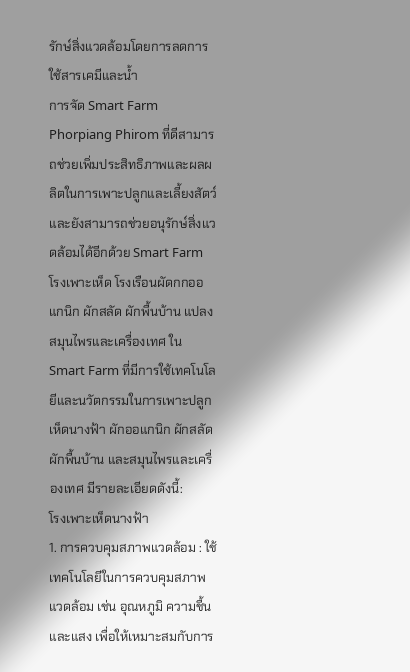รักษ์สิ่งแวดล้อมโดยการลดการใช้สารเคมีและน้ำ
การจัด Smart Farm Phorpiang Phirom ที่ดีสามารถช่วยเพิ่มประสิทธิภาพและผลผลิตในการเพาะปลูกและเลี้ยงสัตว์ และยังสามารถช่วยอนุรักษ์สิ่งแวดล้อมได้อีกด้วย Smart Farm โรงเพาะเห็ด โรงเรือนผัดกกออแกนิก ผักสลัด ผักพื้นบ้าน แปลงสมุนไพรและเครื่องเทศ ใน Smart Farm ที่มีการใช้เทคโนโลยีและนวัตกรรมในการเพาะปลูกเห็ดนางฟ้า ผักออแกนิก ผักสลัด ผักพื้นบ้าน และสมุนไพรและเครื่องเทศ มีรายละเอียดดังนี้:
โรงเพาะเห็ดนางฟ้า
1. การควบคุมสภาพแวดล้อม : ใช้เทคโนโลยีในการควบคุมสภาพแวดล้อม เช่น อุณหภูมิ ความชื้น และแสง เพื่อให้เหมาะสมกับการ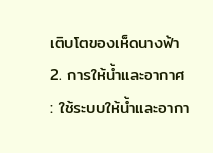เติบโตของเห็ดนางฟ้า
2. การให้น้ำและอากาศ : ใช้ระบบให้น้ำและอากา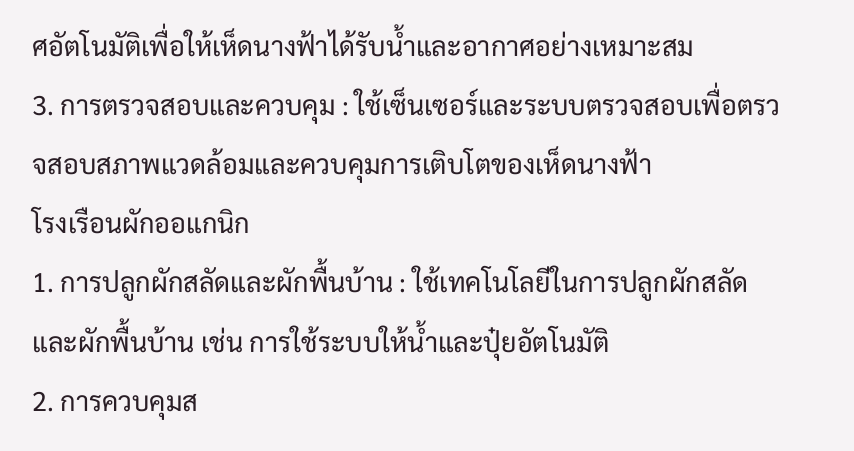ศอัตโนมัติเพื่อให้เห็ดนางฟ้าได้รับน้ำและอากาศอย่างเหมาะสม
3. การตรวจสอบและควบคุม : ใช้เซ็นเซอร์และระบบตรวจสอบเพื่อตรวจสอบสภาพแวดล้อมและควบคุมการเติบโตของเห็ดนางฟ้า
โรงเรือนผักออแกนิก
1. การปลูกผักสลัดและผักพื้นบ้าน : ใช้เทคโนโลยีในการปลูกผักสลัดและผักพื้นบ้าน เช่น การใช้ระบบให้น้ำและปุ๋ยอัตโนมัติ
2. การควบคุมส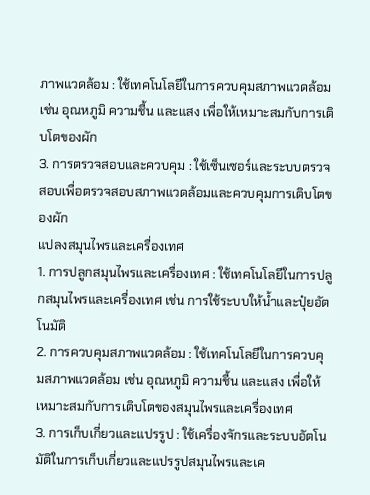ภาพแวดล้อม : ใช้เทคโนโลยีในการควบคุมสภาพแวดล้อม เช่น อุณหภูมิ ความชื้น และแสง เพื่อให้เหมาะสมกับการเติบโตของผัก
3. การตรวจสอบและควบคุม : ใช้เซ็นเซอร์และระบบตรวจสอบเพื่อตรวจสอบสภาพแวดล้อมและควบคุมการเติบโตของผัก
แปลงสมุนไพรและเครื่องเทศ
1. การปลูกสมุนไพรและเครื่องเทศ : ใช้เทคโนโลยีในการปลูกสมุนไพรและเครื่องเทศ เช่น การใช้ระบบให้น้ำและปุ๋ยอัตโนมัติ
2. การควบคุมสภาพแวดล้อม : ใช้เทคโนโลยีในการควบคุมสภาพแวดล้อม เช่น อุณหภูมิ ความชื้น และแสง เพื่อให้เหมาะสมกับการเติบโตของสมุนไพรและเครื่องเทศ
3. การเก็บเกี่ยวและแปรรูป : ใช้เครื่องจักรและระบบอัตโนมัติในการเก็บเกี่ยวและแปรรูปสมุนไพรและเค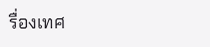รื่องเทศ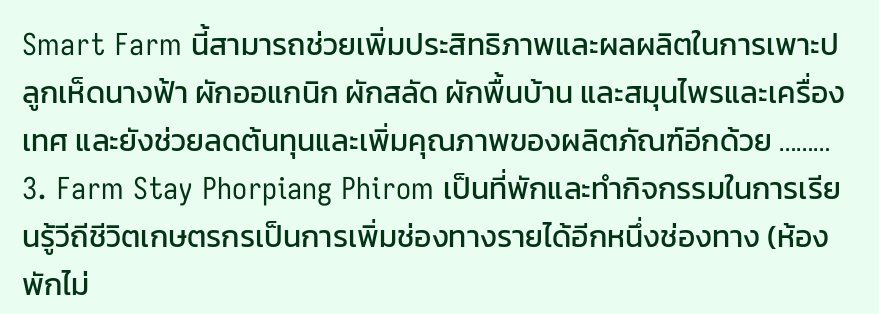Smart Farm นี้สามารถช่วยเพิ่มประสิทธิภาพและผลผลิตในการเพาะปลูกเห็ดนางฟ้า ผักออแกนิก ผักสลัด ผักพื้นบ้าน และสมุนไพรและเครื่องเทศ และยังช่วยลดต้นทุนและเพิ่มคุณภาพของผลิตภัณฑ์อีกด้วย ………
3. Farm Stay Phorpiang Phirom เป็นที่พักและทำกิจกรรมในการเรียนรู้วีถีชีวิตเกษตรกรเป็นการเพิ่มช่องทางรายได้อีกหนึ่งช่องทาง (ห้องพักไม่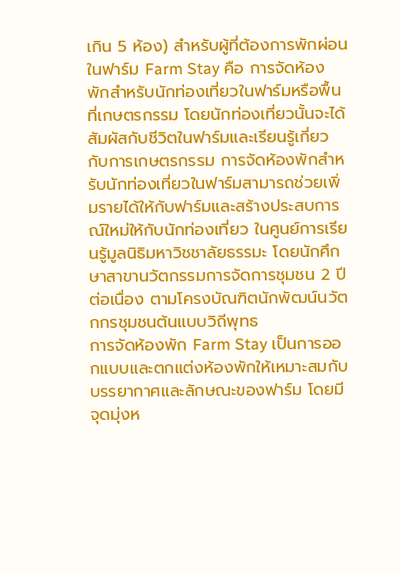เกิน 5 ห้อง) สำหรับผู้ที่ต้องการพักผ่อนในฟาร์ม Farm Stay คือ การจัดห้องพักสำหรับนักท่องเที่ยวในฟาร์มหรือพื้นที่เกษตรกรรม โดยนักท่องเที่ยวนั้นจะได้สัมผัสกับชีวิตในฟาร์มและเรียนรู้เกี่ยวกับการเกษตรกรรม การจัดห้องพักสำหรับนักท่องเที่ยวในฟาร์มสามารถช่วยเพิ่มรายได้ให้กับฟาร์มและสร้างประสบการณ์ใหม่ให้กับนักท่องเที่ยว ในศูนย์การเรียนรู้มูลนิธิมหาวิชชาลัยธรรมะ โดยนักศึกษาสาขานวัตกรรมการจัดการชุมชน 2 ปี ต่อเนื่อง ตามโครงบัณฑิตนักพัฒน์นวัตกกรชุมชนต้นแบบวิถีพุทธ
การจัดห้องพัก Farm Stay เป็นการออกแบบและตกแต่งห้องพักให้เหมาะสมกับบรรยากาศและลักษณะของฟาร์ม โดยมีจุดมุ่งห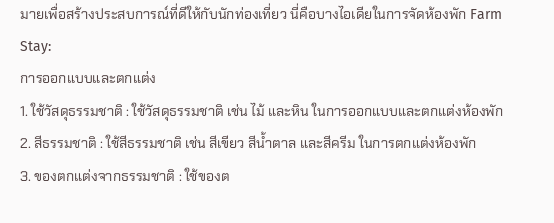มายเพื่อสร้างประสบการณ์ที่ดีให้กับนักท่องเที่ยว นี่คือบางไอเดียในการจัดห้องพัก Farm Stay:
การออกแบบและตกแต่ง
1. ใช้วัสดุธรรมชาติ : ใช้วัสดุธรรมชาติ เช่น ไม้ และหิน ในการออกแบบและตกแต่งห้องพัก
2. สีธรรมชาติ : ใช้สีธรรมชาติ เช่น สีเขียว สีน้ำตาล และสีครีม ในการตกแต่งห้องพัก
3. ของตกแต่งจากธรรมชาติ : ใช้ของต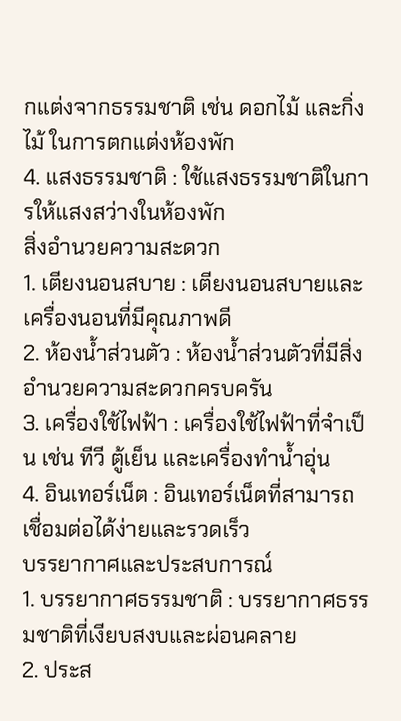กแต่งจากธรรมชาติ เช่น ดอกไม้ และกิ่งไม้ ในการตกแต่งห้องพัก
4. แสงธรรมชาติ : ใช้แสงธรรมชาติในการให้แสงสว่างในห้องพัก
สิ่งอำนวยความสะดวก
1. เตียงนอนสบาย : เตียงนอนสบายและเครื่องนอนที่มีคุณภาพดี
2. ห้องน้ำส่วนตัว : ห้องน้ำส่วนตัวที่มีสิ่งอำนวยความสะดวกครบครัน
3. เครื่องใช้ไฟฟ้า : เครื่องใช้ไฟฟ้าที่จำเป็น เช่น ทีวี ตู้เย็น และเครื่องทำน้ำอุ่น
4. อินเทอร์เน็ต : อินเทอร์เน็ตที่สามารถเชื่อมต่อได้ง่ายและรวดเร็ว
บรรยากาศและประสบการณ์
1. บรรยากาศธรรมชาติ : บรรยากาศธรรมชาติที่เงียบสงบและผ่อนคลาย
2. ประส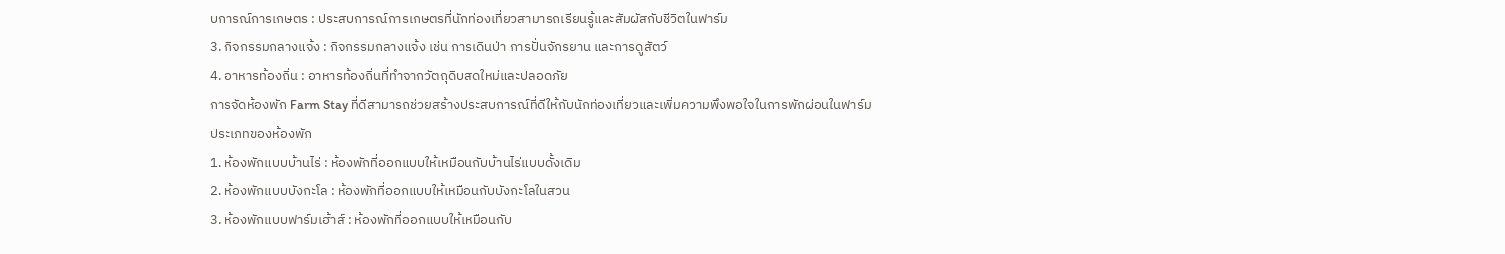บการณ์การเกษตร : ประสบการณ์การเกษตรที่นักท่องเที่ยวสามารถเรียนรู้และสัมผัสกับชีวิตในฟาร์ม
3. กิจกรรมกลางแจ้ง : กิจกรรมกลางแจ้ง เช่น การเดินป่า การปั่นจักรยาน และการดูสัตว์
4. อาหารท้องถิ่น : อาหารท้องถิ่นที่ทำจากวัตถุดิบสดใหม่และปลอดภัย
การจัดห้องพัก Farm Stay ที่ดีสามารถช่วยสร้างประสบการณ์ที่ดีให้กับนักท่องเที่ยวและเพิ่มความพึงพอใจในการพักผ่อนในฟาร์ม
ประเภทของห้องพัก
1. ห้องพักแบบบ้านไร่ : ห้องพักที่ออกแบบให้เหมือนกับบ้านไร่แบบดั้งเดิม
2. ห้องพักแบบบังกะโล : ห้องพักที่ออกแบบให้เหมือนกับบังกะโลในสวน
3. ห้องพักแบบฟาร์มเฮ้าส์ : ห้องพักที่ออกแบบให้เหมือนกับ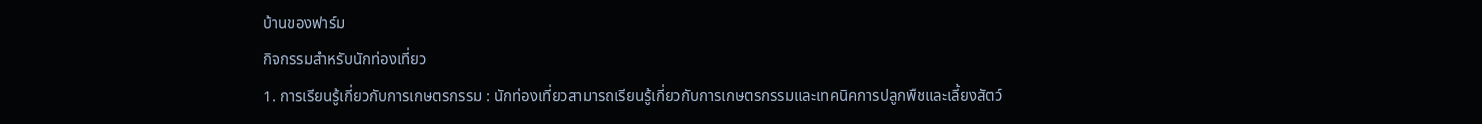บ้านของฟาร์ม
กิจกรรมสำหรับนักท่องเที่ยว
1. การเรียนรู้เกี่ยวกับการเกษตรกรรม : นักท่องเที่ยวสามารถเรียนรู้เกี่ยวกับการเกษตรกรรมและเทคนิคการปลูกพืชและเลี้ยงสัตว์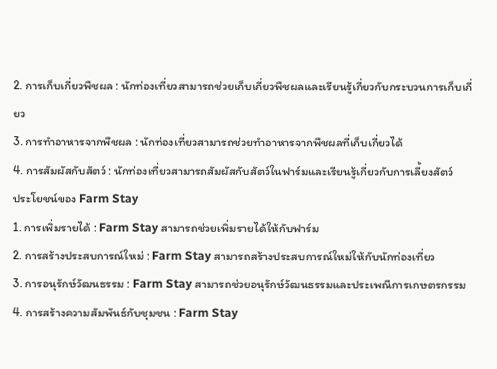2. การเก็บเกี่ยวพืชผล : นักท่องเที่ยวสามารถช่วยเก็บเกี่ยวพืชผลและเรียนรู้เกี่ยวกับกระบวนการเก็บเกี่ยว
3. การทำอาหารจากพืชผล : นักท่องเที่ยวสามารถช่วยทำอาหารจากพืชผลที่เก็บเกี่ยวได้
4. การสัมผัสกับสัตว์ : นักท่องเที่ยวสามารถสัมผัสกับสัตว์ในฟาร์มและเรียนรู้เกี่ยวกับการเลี้ยงสัตว์
ประโยชน์ของ Farm Stay
1. การเพิ่มรายได้ : Farm Stay สามารถช่วยเพิ่มรายได้ให้กับฟาร์ม
2. การสร้างประสบการณ์ใหม่ : Farm Stay สามารถสร้างประสบการณ์ใหม่ให้กับนักท่องเที่ยว
3. การอนุรักษ์วัฒนธรรม : Farm Stay สามารถช่วยอนุรักษ์วัฒนธรรมและประเพณีการเกษตรกรรม
4. การสร้างความสัมพันธ์กับชุมชน : Farm Stay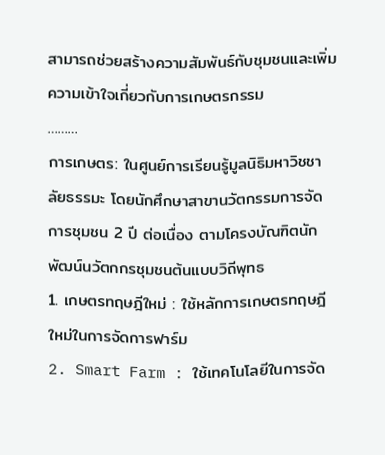สามารถช่วยสร้างความสัมพันธ์กับชุมชนและเพิ่มความเข้าใจเกี่ยวกับการเกษตรกรรม
………
การเกษตร: ในศูนย์การเรียนรู้มูลนิธิมหาวิชชาลัยธรรมะ โดยนักศึกษาสาขานวัตกรรมการจัดการชุมชน 2 ปี ต่อเนื่อง ตามโครงบัณฑิตนักพัฒน์นวัตกกรชุมชนต้นแบบวิถีพุทธ
1. เกษตรทฤษฎีใหม่ : ใช้หลักการเกษตรทฤษฎีใหม่ในการจัดการฟาร์ม
2. Smart Farm : ใช้เทคโนโลยีในการจัด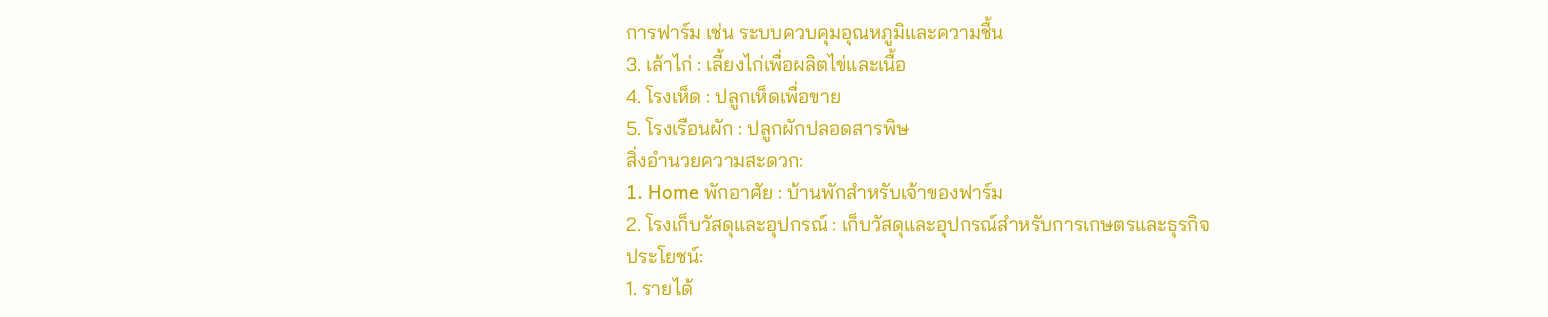การฟาร์ม เช่น ระบบควบคุมอุณหภูมิและความชื้น
3. เล้าไก่ : เลี้ยงไก่เพื่อผลิตไข่และเนื้อ
4. โรงเห็ด : ปลูกเห็ดเพื่อขาย
5. โรงเรือนผัก : ปลูกผักปลอดสารพิษ
สิ่งอำนวยความสะดวก:
1. Home พักอาศัย : บ้านพักสำหรับเจ้าของฟาร์ม
2. โรงเก็บวัสดุและอุปกรณ์ : เก็บวัสดุและอุปกรณ์สำหรับการเกษตรและธุรกิจ
ประโยชน์:
1. รายได้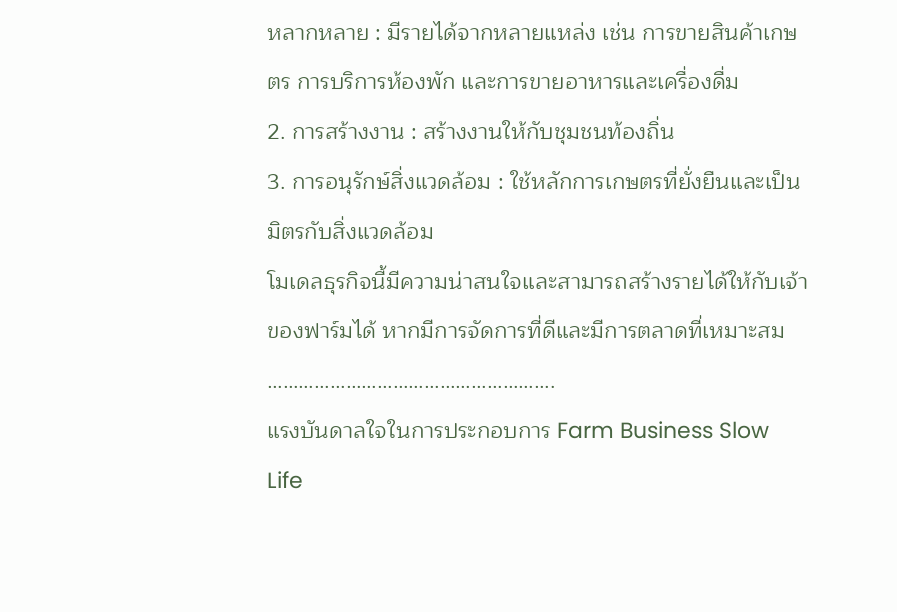หลากหลาย : มีรายได้จากหลายแหล่ง เช่น การขายสินค้าเกษตร การบริการห้องพัก และการขายอาหารและเครื่องดื่ม
2. การสร้างงาน : สร้างงานให้กับชุมชนท้องถิ่น
3. การอนุรักษ์สิ่งแวดล้อม : ใช้หลักการเกษตรที่ยั่งยืนและเป็นมิตรกับสิ่งแวดล้อม
โมเดลธุรกิจนี้มีความน่าสนใจและสามารถสร้างรายได้ให้กับเจ้าของฟาร์มได้ หากมีการจัดการที่ดีและมีการตลาดที่เหมาะสม
……………………………………………….
แรงบันดาลใจในการประกอบการ Farm Business Slow Life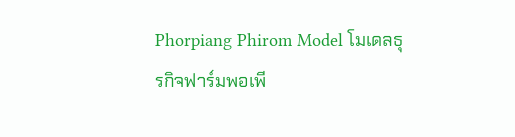Phorpiang Phirom Model โมเดลธุรกิจฟาร์มพอเพี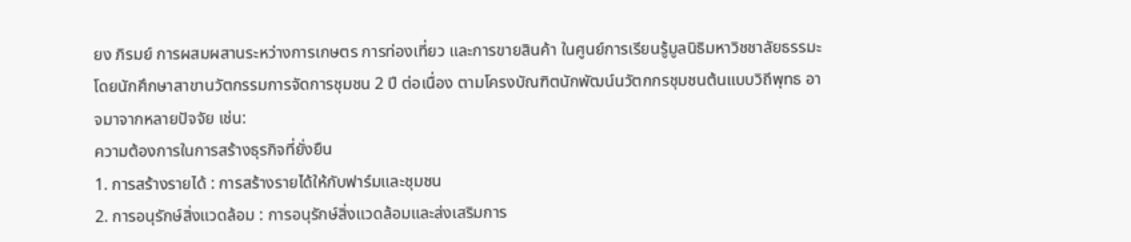ยง ภิรมย์ การผสมผสานระหว่างการเกษตร การท่องเที่ยว และการขายสินค้า ในศูนย์การเรียนรู้มูลนิธิมหาวิชชาลัยธรรมะ โดยนักศึกษาสาขานวัตกรรมการจัดการชุมชน 2 ปี ต่อเนื่อง ตามโครงบัณฑิตนักพัฒน์นวัตกกรชุมชนต้นแบบวิถีพุทธ อาจมาจากหลายปัจจัย เช่น:
ความต้องการในการสร้างธุรกิจที่ยั่งยืน
1. การสร้างรายได้ : การสร้างรายได้ให้กับฟาร์มและชุมชน
2. การอนุรักษ์สิ่งแวดล้อม : การอนุรักษ์สิ่งแวดล้อมและส่งเสริมการ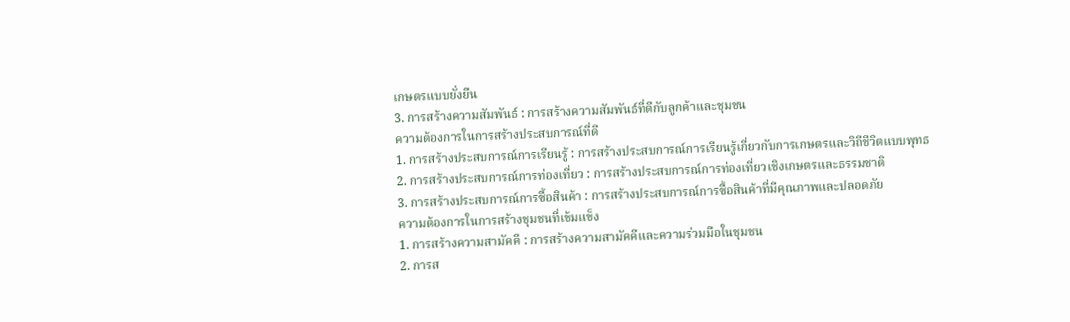เกษตรแบบยั่งยืน
3. การสร้างความสัมพันธ์ : การสร้างความสัมพันธ์ที่ดีกับลูกค้าและชุมชน
ความต้องการในการสร้างประสบการณ์ที่ดี
1. การสร้างประสบการณ์การเรียนรู้ : การสร้างประสบการณ์การเรียนรู้เกี่ยวกับการเกษตรและวิถีชีวิตแบบพุทธ
2. การสร้างประสบการณ์การท่องเที่ยว : การสร้างประสบการณ์การท่องเที่ยวเชิงเกษตรและธรรมชาติ
3. การสร้างประสบการณ์การซื้อสินค้า : การสร้างประสบการณ์การซื้อสินค้าที่มีคุณภาพและปลอดภัย
ความต้องการในการสร้างชุมชนที่เข้มแข็ง
1. การสร้างความสามัคคี : การสร้างความสามัคคีและความร่วมมือในชุมชน
2. การส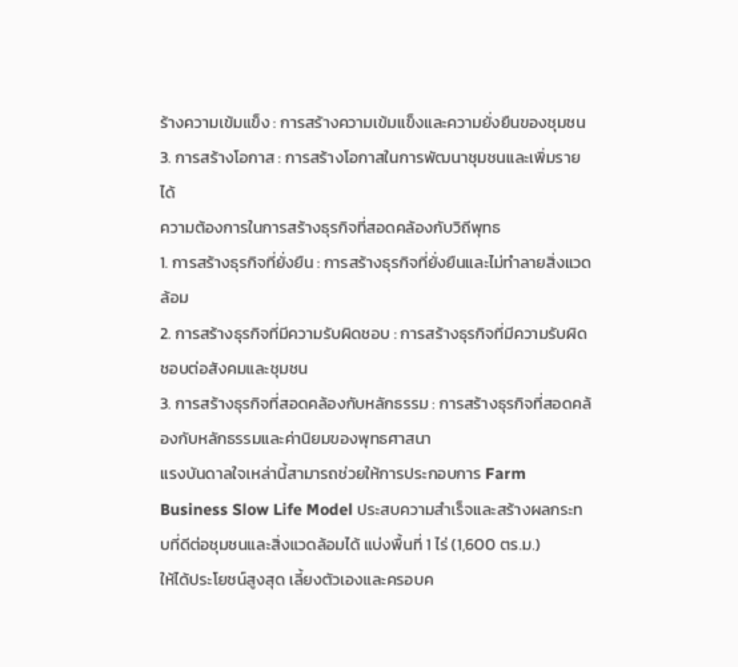ร้างความเข้มแข็ง : การสร้างความเข้มแข็งและความยั่งยืนของชุมชน
3. การสร้างโอกาส : การสร้างโอกาสในการพัฒนาชุมชนและเพิ่มรายได้
ความต้องการในการสร้างธุรกิจที่สอดคล้องกับวิถีพุทธ
1. การสร้างธุรกิจที่ยั่งยืน : การสร้างธุรกิจที่ยั่งยืนและไม่ทำลายสิ่งแวดล้อม
2. การสร้างธุรกิจที่มีความรับผิดชอบ : การสร้างธุรกิจที่มีความรับผิดชอบต่อสังคมและชุมชน
3. การสร้างธุรกิจที่สอดคล้องกับหลักธรรม : การสร้างธุรกิจที่สอดคล้องกับหลักธรรมและค่านิยมของพุทธศาสนา
แรงบันดาลใจเหล่านี้สามารถช่วยให้การประกอบการ Farm Business Slow Life Model ประสบความสำเร็จและสร้างผลกระทบที่ดีต่อชุมชนและสิ่งแวดล้อมได้ แบ่งพื้นที่ 1 ไร่ (1,600 ตร.ม.)
ให้ได้ประโยชน์สูงสุด เลี้ยงตัวเองและครอบค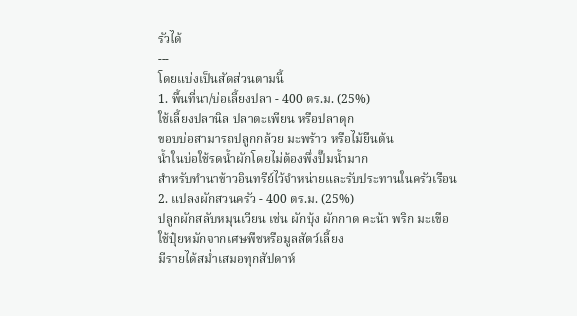รัวได้
---
โดยแบ่งเป็นสัดส่วนตามนี้
1. พื้นที่นา/บ่อเลี้ยงปลา - 400 ตร.ม. (25%)
ใช้เลี้ยงปลานิล ปลาตะเพียน หรือปลาดุก
ขอบบ่อสามารถปลูกกล้วย มะพร้าว หรือไม้ยืนต้น
น้ำในบ่อใช้รดน้ำผักโดยไม่ต้องพึ่งปั๊มน้ำมาก
สำหรับทำนาข้าวอินทรีย์ไว้จำหน่ายและรับประทานในครัวเรือน
2. แปลงผักสวนครัว - 400 ตร.ม. (25%)
ปลูกผักสลับหมุนเวียน เช่น ผักบุ้ง ผักกาด คะน้า พริก มะเขือ
ใช้ปุ๋ยหมักจากเศษพืชหรือมูลสัตว์เลี้ยง
มีรายได้สม่ำเสมอทุกสัปดาห์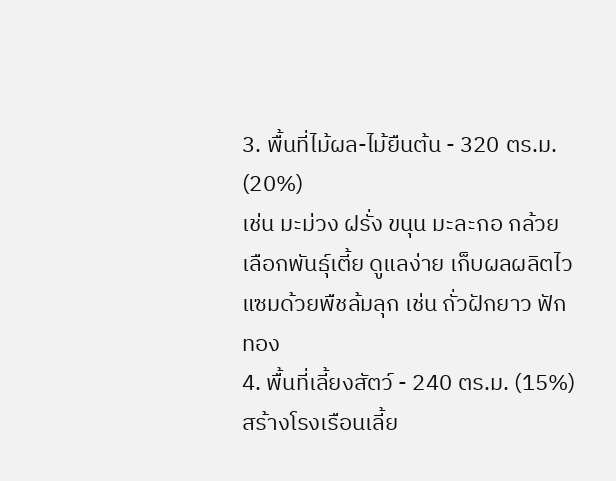3. พื้นที่ไม้ผล-ไม้ยืนต้น - 320 ตร.ม. (20%)
เช่น มะม่วง ฝรั่ง ขนุน มะละกอ กล้วย
เลือกพันธุ์เตี้ย ดูแลง่าย เก็บผลผลิตไว
แซมด้วยพืชล้มลุก เช่น ถั่วฝักยาว ฟักทอง
4. พื้นที่เลี้ยงสัตว์ - 240 ตร.ม. (15%)
สร้างโรงเรือนเลี้ย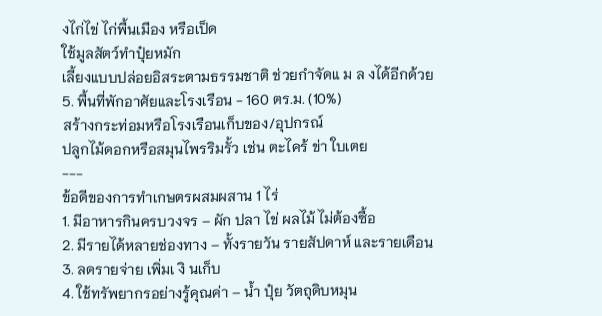งไก่ไข่ ไก่พื้นเมือง หรือเป็ด
ใช้มูลสัตว์ทำปุ๋ยหมัก
เลี้ยงแบบปล่อยอิสระตามธรรมชาติ ช่วยกำจัดแ ม ล งได้อีกด้วย
5. พื้นที่พักอาศัยและโรงเรือน - 160 ตร.ม. (10%)
สร้างกระท่อมหรือโรงเรือนเก็บของ/อุปกรณ์
ปลูกไม้ดอกหรือสมุนไพรริมรั้ว เช่น ตะไคร้ ข่า ใบเตย
---
ข้อดีของการทำเกษตรผสมผสาน 1 ไร่
1. มีอาหารกินครบวงจร – ผัก ปลา ไข่ ผลไม้ ไม่ต้องซื้อ
2. มีรายได้หลายช่องทาง – ทั้งรายวัน รายสัปดาห์ และรายเดือน
3. ลดรายจ่าย เพิ่มเ งิ นเก็บ
4. ใช้ทรัพยากรอย่างรู้คุณค่า – น้ำ ปุ๋ย วัตถุดิบหมุน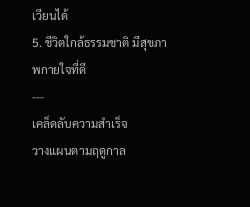เวียนได้
5. ชีวิตใกล้ธรรมชาติ มีสุขภาพกายใจที่ดี
---
เคล็ดลับความสำเร็จ
วางแผนตามฤดูกาล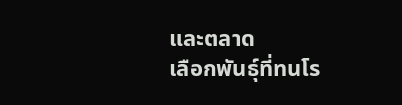และตลาด
เลือกพันธุ์ที่ทนโร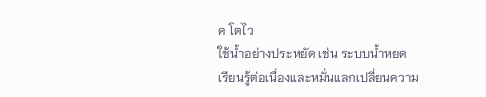ค โตไว
ใช้น้ำอย่างประหยัด เช่น ระบบน้ำหยด
เรียนรู้ต่อเนื่องและหมั่นแลกเปลี่ยนความ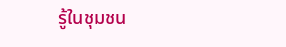รู้ในชุมชน